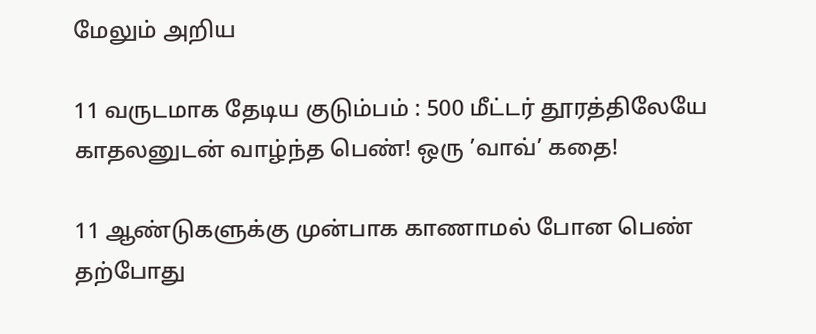மேலும் அறிய

11 வருடமாக தேடிய குடும்பம் : 500 மீட்டர் தூரத்திலேயே காதலனுடன் வாழ்ந்த பெண்! ஒரு ’வாவ்’ கதை!

11 ஆண்டுகளுக்கு முன்பாக காணாமல் போன பெண் தற்போது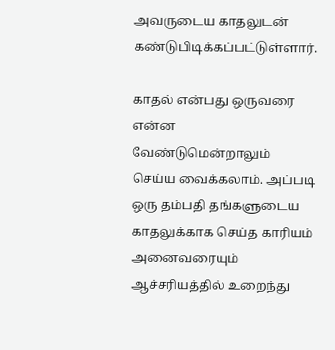அவருடைய காதலுடன் கண்டுபிடிக்கப்பட்டுள்ளார்.

காதல் என்பது ஒருவரை என்ன வேண்டுமென்றாலும் செய்ய வைக்கலாம். அப்படி ஒரு தம்பதி தங்களுடைய காதலுக்காக செய்த காரியம் அனைவரையும் ஆச்சரியத்தில் உறைந்து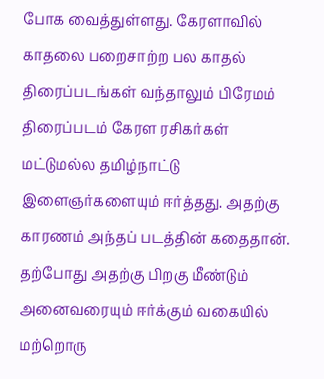போக வைத்துள்ளது. கேரளாவில் காதலை பறைசாற்ற பல காதல் திரைப்படங்கள் வந்தாலும் பிரேமம் திரைப்படம் கேரள ரசிகர்கள் மட்டுமல்ல தமிழ்நாட்டு இளைஞர்களையும் ஈர்த்தது. அதற்கு காரணம் அந்தப் படத்தின் கதைதான். தற்போது அதற்கு பிறகு மீண்டும் அனைவரையும் ஈர்க்கும் வகையில் மற்றொரு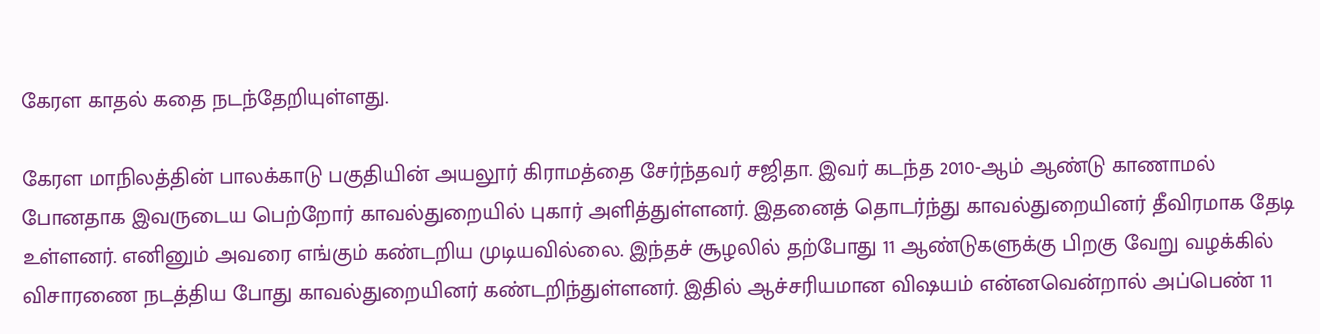கேரள காதல் கதை நடந்தேறியுள்ளது.

கேரள மாநிலத்தின் பாலக்காடு பகுதியின் அயலூர் கிராமத்தை சேர்ந்தவர் சஜிதா. இவர் கடந்த 2010-ஆம் ஆண்டு காணாமல் போனதாக இவருடைய பெற்றோர் காவல்துறையில் புகார் அளித்துள்ளனர். இதனைத் தொடர்ந்து காவல்துறையினர் தீவிரமாக தேடி உள்ளனர். எனினும் அவரை எங்கும் கண்டறிய முடியவில்லை. இந்தச் சூழலில் தற்போது 11 ஆண்டுகளுக்கு பிறகு வேறு வழக்கில் விசாரணை நடத்திய போது காவல்துறையினர் கண்டறிந்துள்ளனர். இதில் ஆச்சரியமான விஷயம் என்னவென்றால் அப்பெண் 11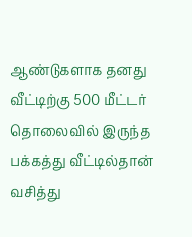ஆண்டுகளாக தனது வீட்டிற்கு 500 மீட்டர் தொலைவில் இருந்த பக்கத்து வீட்டில்தான் வசித்து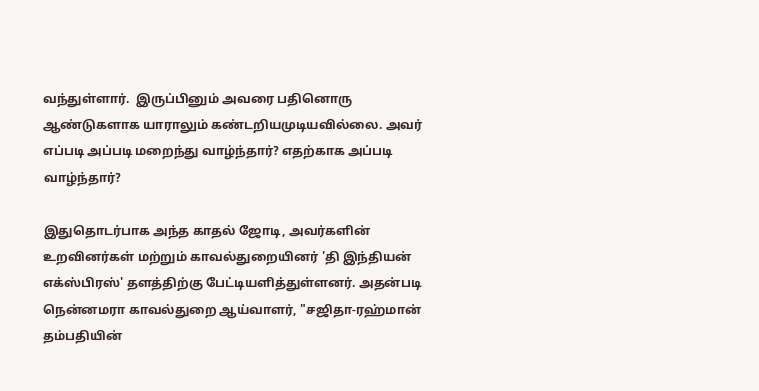வந்துள்ளார்.  இருப்பினும் அவரை பதினொரு ஆண்டுகளாக யாராலும் கண்டறியமுடியவில்லை. அவர் எப்படி அப்படி மறைந்து வாழ்ந்தார்? எதற்காக அப்படி வாழ்ந்தார்?

இதுதொடர்பாக அந்த காதல் ஜோடி, அவர்களின் உறவினர்கள் மற்றும் காவல்துறையினர் 'தி இந்தியன் எக்ஸ்பிரஸ்' தளத்திற்கு பேட்டியளித்துள்ளனர். அதன்படி நென்னமரா காவல்துறை ஆய்வாளர், "சஜிதா-ரஹ்மான் தம்பதியின்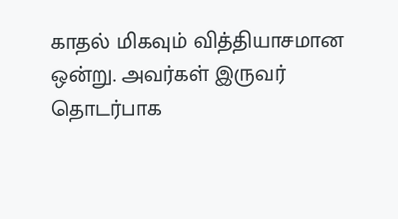காதல் மிகவும் வித்தியாசமான ஒன்று. அவர்கள் இருவர் தொடர்பாக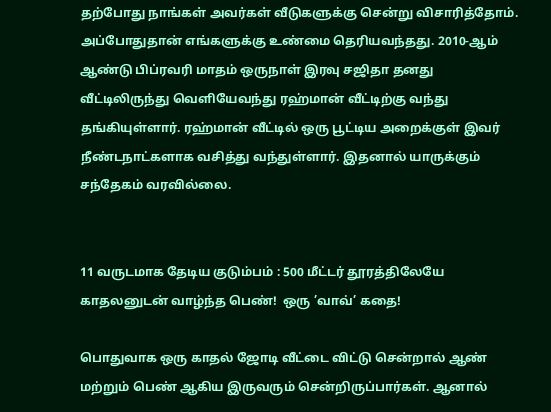தற்போது நாங்கள் அவர்கள் வீடுகளுக்கு சென்று விசாரித்தோம். அப்போதுதான் எங்களுக்கு உண்மை தெரியவந்தது. 2010-ஆம் ஆண்டு பிப்ரவரி மாதம் ஒருநாள் இரவு சஜிதா தனது வீட்டிலிருந்து வெளியேவந்து ரஹ்மான் வீட்டிற்கு வந்து தங்கியுள்ளார். ரஹ்மான் வீட்டில் ஒரு பூட்டிய அறைக்குள் இவர் நீண்டநாட்களாக வசித்து வந்துள்ளார். இதனால் யாருக்கும் சந்தேகம் வரவில்லை.


11 வருடமாக தேடிய குடும்பம் : 500 மீட்டர் தூரத்திலேயே காதலனுடன் வாழ்ந்த பெண்!  ஒரு ’வாவ்’ கதை!

பொதுவாக ஒரு காதல் ஜோடி வீட்டை விட்டு சென்றால் ஆண் மற்றும் பெண் ஆகிய இருவரும் சென்றிருப்பார்கள். ஆனால்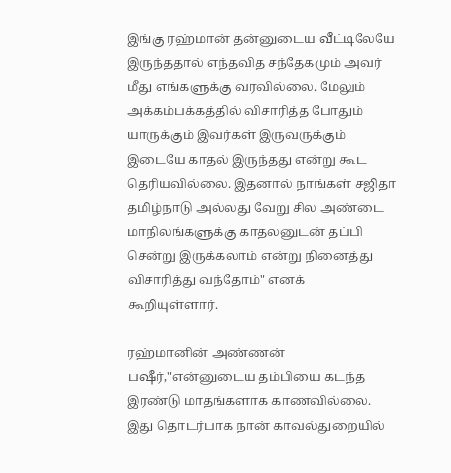இங்கு ரஹ்மான் தன்னுடைய வீட்டிலேயே இருந்ததால் எந்தவித சந்தேகமும் அவர் மீது எங்களுக்கு வரவில்லை. மேலும் அக்கம்பக்கத்தில் விசாரித்த போதும் யாருக்கும் இவர்கள் இருவருக்கும் இடையே காதல் இருந்தது என்று கூட தெரியவில்லை. இதனால் நாங்கள் சஜிதா தமிழ்நாடு அல்லது வேறு சில அண்டை மாநிலங்களுக்கு காதலனுடன் தப்பி சென்று இருக்கலாம் என்று நினைத்து விசாரித்து வந்தோம்" எனக் கூறியுள்ளார்.

ரஹ்மானின் அண்ணன் பஷீர்,"என்னுடைய தம்பியை கடந்த இரண்டு மாதங்களாக காணவில்லை. இது தொடர்பாக நான் காவல்துறையில்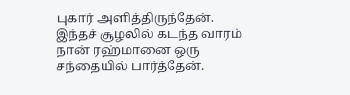புகார் அளித்திருந்தேன். இந்தச் சூழலில் கடந்த வாரம் நான் ரஹ்மானை ஒரு சந்தையில் பார்த்தேன்.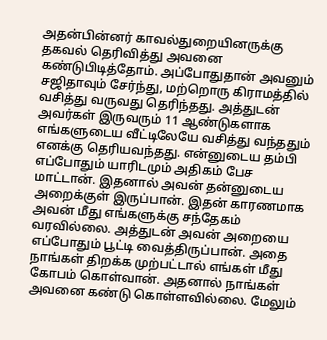அதன்பின்னர் காவல்துறையினருக்கு தகவல் தெரிவித்து அவனை கண்டுபிடித்தோம். அப்போதுதான் அவனும் சஜிதாவும் சேர்ந்து, மற்றொரு கிராமத்தில் வசித்து வருவது தெரிந்தது. அத்துடன் அவர்கள் இருவரும் 11 ஆண்டுகளாக எங்களுடைய வீட்டிலேயே வசித்து வந்ததும் எனக்கு தெரியவந்தது. என்னுடைய தம்பி எப்போதும் யாரிடமும் அதிகம் பேச மாட்டான். இதனால் அவன் தன்னுடைய அறைக்குள் இருப்பான். இதன் காரணமாக அவன் மீது எங்களுக்கு சந்தேகம் வரவில்லை. அத்துடன் அவன் அறையை எப்போதும் பூட்டி வைத்திருப்பான். அதை நாங்கள் திறக்க முற்பட்டால் எங்கள் மீது கோபம் கொள்வான். அதனால் நாங்கள் அவனை கண்டு கொள்ளவில்லை. மேலும்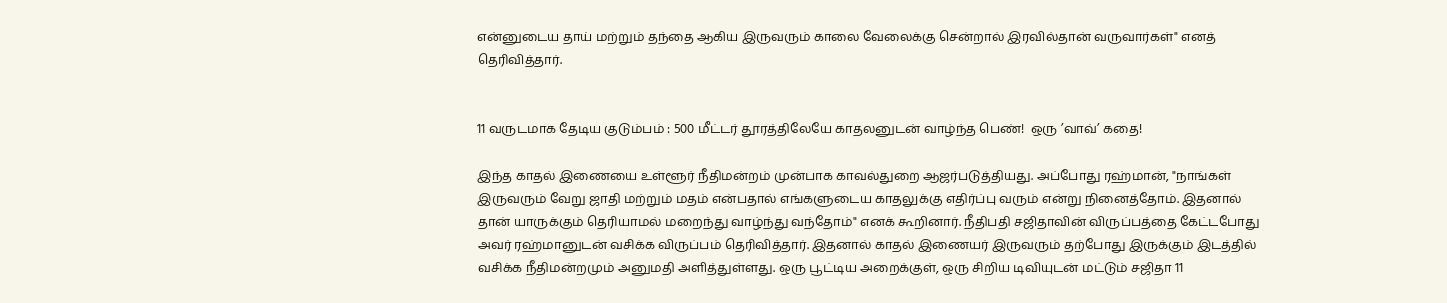என்னுடைய தாய் மற்றும் தந்தை ஆகிய இருவரும் காலை வேலைக்கு சென்றால் இரவில்தான் வருவார்கள்" எனத் தெரிவித்தார்.


11 வருடமாக தேடிய குடும்பம் : 500 மீட்டர் தூரத்திலேயே காதலனுடன் வாழ்ந்த பெண்!  ஒரு ’வாவ்’ கதை!

இந்த காதல் இணையை உள்ளூர் நீதிமன்றம் முன்பாக காவல்துறை ஆஜர்படுத்தியது. அப்போது ரஹ்மான், "நாங்கள் இருவரும் வேறு ஜாதி மற்றும் மதம் என்பதால் எங்களுடைய காதலுக்கு எதிர்ப்பு வரும் என்று நினைத்தோம். இதனால் தான் யாருக்கும் தெரியாமல் மறைந்து வாழ்ந்து வந்தோம்" எனக் கூறினார். நீதிபதி சஜிதாவின் விருப்பத்தை கேட்டபோது அவர் ரஹ்மானுடன் வசிக்க விருப்பம் தெரிவித்தார். இதனால் காதல் இணையர் இருவரும் தற்போது இருக்கும் இடத்தில் வசிக்க நீதிமன்றமும் அனுமதி அளித்துள்ளது. ஒரு பூட்டிய அறைக்குள், ஒரு சிறிய டிவியுடன் மட்டும் சஜிதா 11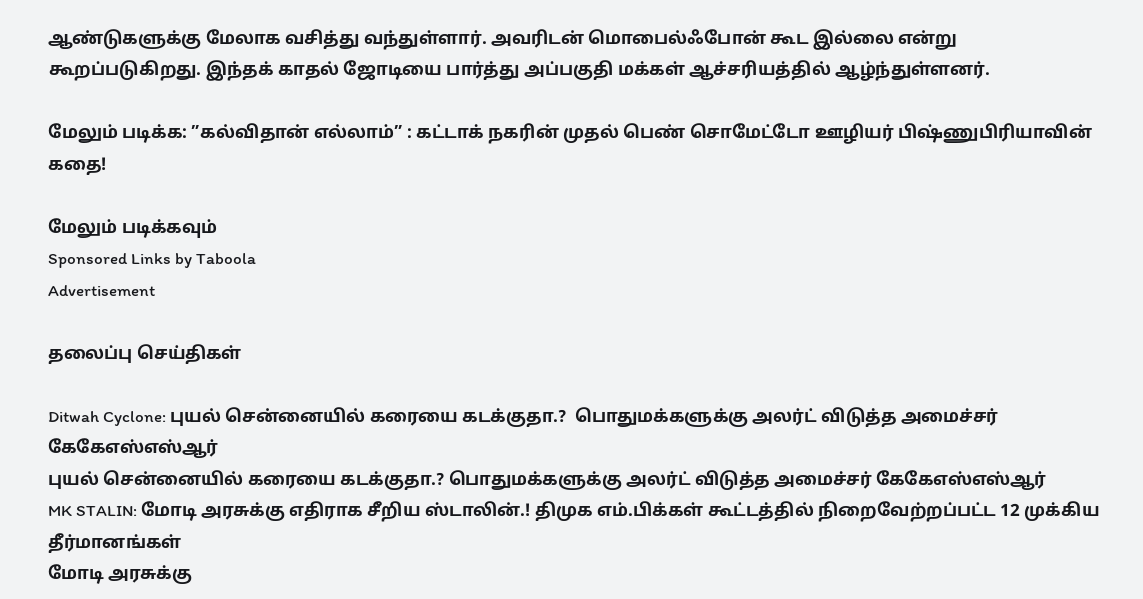ஆண்டுகளுக்கு மேலாக வசித்து வந்துள்ளார். அவரிடன் மொபைல்ஃபோன் கூட இல்லை என்று கூறப்படுகிறது. இந்தக் காதல் ஜோடியை பார்த்து அப்பகுதி மக்கள் ஆச்சரியத்தில் ஆழ்ந்துள்ளனர்.

மேலும் படிக்க: ”கல்விதான் எல்லாம்” : கட்டாக் நகரின் முதல் பெண் சொமேட்டோ ஊழியர் பிஷ்ணுபிரியாவின் கதை!

மேலும் படிக்கவும்
Sponsored Links by Taboola
Advertisement

தலைப்பு செய்திகள்

Ditwah Cyclone: புயல் சென்னையில் கரையை கடக்குதா.?  பொதுமக்களுக்கு அலர்ட் விடுத்த அமைச்சர் கேகேஎஸ்எஸ்ஆர்
புயல் சென்னையில் கரையை கடக்குதா.? பொதுமக்களுக்கு அலர்ட் விடுத்த அமைச்சர் கேகேஎஸ்எஸ்ஆர்
MK STALIN: மோடி அரசுக்கு எதிராக சீறிய ஸ்டாலின்.! திமுக எம்.பிக்கள் கூட்டத்தில் நிறைவேற்றப்பட்ட 12 முக்கிய தீர்மானங்கள்
மோடி அரசுக்கு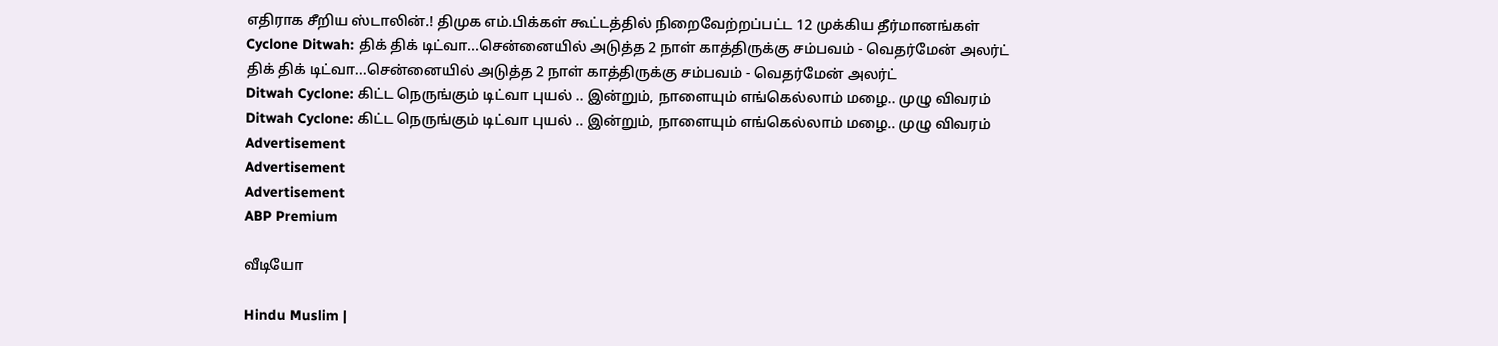எதிராக சீறிய ஸ்டாலின்.! திமுக எம்.பிக்கள் கூட்டத்தில் நிறைவேற்றப்பட்ட 12 முக்கிய தீர்மானங்கள்
Cyclone Ditwah: திக் திக் டிட்வா...சென்னையில் அடுத்த 2 நாள் காத்திருக்கு சம்பவம் - வெதர்மேன் அலர்ட்
திக் திக் டிட்வா...சென்னையில் அடுத்த 2 நாள் காத்திருக்கு சம்பவம் - வெதர்மேன் அலர்ட்
Ditwah Cyclone: கிட்ட நெருங்கும் டிட்வா புயல் .. இன்றும், நாளையும் எங்கெல்லாம் மழை.. முழு விவரம்
Ditwah Cyclone: கிட்ட நெருங்கும் டிட்வா புயல் .. இன்றும், நாளையும் எங்கெல்லாம் மழை.. முழு விவரம்
Advertisement
Advertisement
Advertisement
ABP Premium

வீடியோ

Hindu Muslim |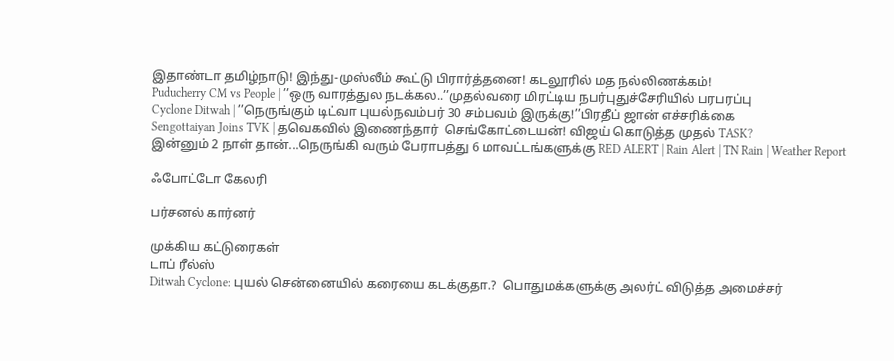இதாண்டா தமிழ்நாடு! இந்து-முஸ்லீம் கூட்டு பிரார்த்தனை! கடலூரில் மத நல்லிணக்கம்!
Puducherry CM vs People | ’’ஒரு வாரத்துல நடக்கல..’’முதல்வரை மிரட்டிய நபர்புதுச்சேரியில் பரபரப்பு
Cyclone Ditwah | ’’நெருங்கும் டிட்வா புயல்நவம்பர் 30 சம்பவம் இருக்கு!’’பிரதீப் ஜான் எச்சரிக்கை
Sengottaiyan Joins TVK | தவெகவில் இணைந்தார்  செங்கோட்டையன்! விஜய் கொடுத்த முதல் TASK?
இன்னும் 2 நாள் தான்...நெருங்கி வரும் பேராபத்து 6 மாவட்டங்களுக்கு RED ALERT | Rain Alert | TN Rain | Weather Report

ஃபோட்டோ கேலரி

பர்சனல் கார்னர்

முக்கிய கட்டுரைகள்
டாப் ரீல்ஸ்
Ditwah Cyclone: புயல் சென்னையில் கரையை கடக்குதா.?  பொதுமக்களுக்கு அலர்ட் விடுத்த அமைச்சர்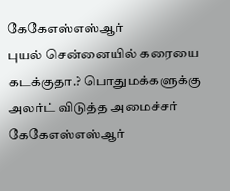கேகேஎஸ்எஸ்ஆர்
புயல் சென்னையில் கரையை கடக்குதா.? பொதுமக்களுக்கு அலர்ட் விடுத்த அமைச்சர் கேகேஎஸ்எஸ்ஆர்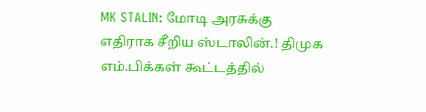MK STALIN: மோடி அரசுக்கு எதிராக சீறிய ஸ்டாலின்.! திமுக எம்.பிக்கள் கூட்டத்தில்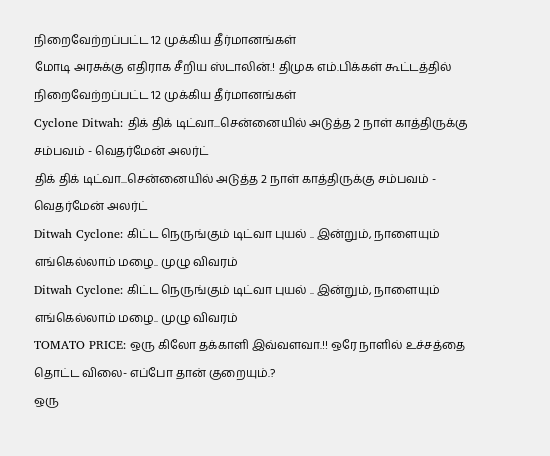நிறைவேற்றப்பட்ட 12 முக்கிய தீர்மானங்கள்
மோடி அரசுக்கு எதிராக சீறிய ஸ்டாலின்.! திமுக எம்.பிக்கள் கூட்டத்தில் நிறைவேற்றப்பட்ட 12 முக்கிய தீர்மானங்கள்
Cyclone Ditwah: திக் திக் டிட்வா...சென்னையில் அடுத்த 2 நாள் காத்திருக்கு சம்பவம் - வெதர்மேன் அலர்ட்
திக் திக் டிட்வா...சென்னையில் அடுத்த 2 நாள் காத்திருக்கு சம்பவம் - வெதர்மேன் அலர்ட்
Ditwah Cyclone: கிட்ட நெருங்கும் டிட்வா புயல் .. இன்றும், நாளையும் எங்கெல்லாம் மழை.. முழு விவரம்
Ditwah Cyclone: கிட்ட நெருங்கும் டிட்வா புயல் .. இன்றும், நாளையும் எங்கெல்லாம் மழை.. முழு விவரம்
TOMATO PRICE: ஒரு கிலோ தக்காளி இவ்வளவா.!! ஒரே நாளில் உச்சத்தை தொட்ட விலை- எப்போ தான் குறையும்.?
ஒரு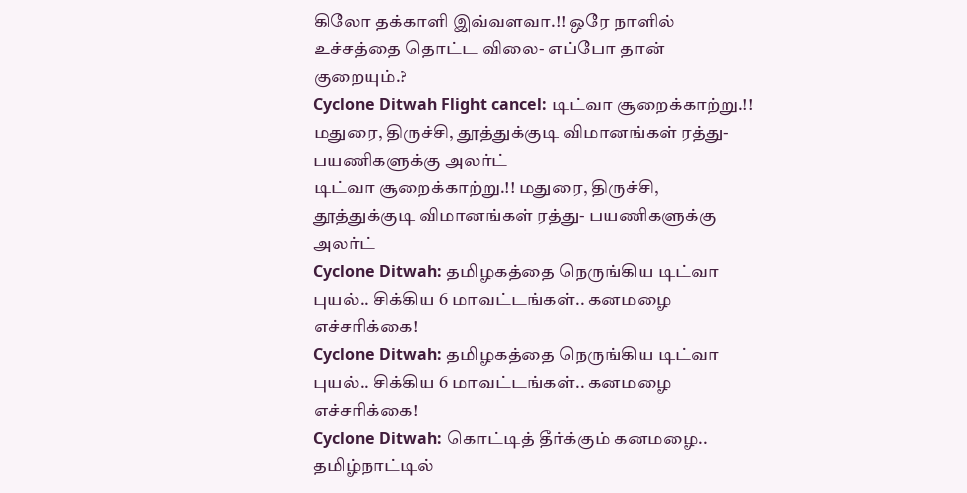கிலோ தக்காளி இவ்வளவா.!! ஒரே நாளில் உச்சத்தை தொட்ட விலை- எப்போ தான் குறையும்.?
Cyclone Ditwah Flight cancel: டிட்வா சூறைக்காற்று.!! மதுரை, திருச்சி, தூத்துக்குடி விமானங்கள் ரத்து- பயணிகளுக்கு அலர்ட்
டிட்வா சூறைக்காற்று.!! மதுரை, திருச்சி, தூத்துக்குடி விமானங்கள் ரத்து- பயணிகளுக்கு அலர்ட்
Cyclone Ditwah: தமிழகத்தை நெருங்கிய டிட்வா புயல்.. சிக்கிய 6 மாவட்டங்கள்.. கனமழை எச்சரிக்கை!
Cyclone Ditwah: தமிழகத்தை நெருங்கிய டிட்வா புயல்.. சிக்கிய 6 மாவட்டங்கள்.. கனமழை எச்சரிக்கை!
Cyclone Ditwah: கொட்டித் தீர்க்கும் கனமழை.. தமிழ்நாட்டில்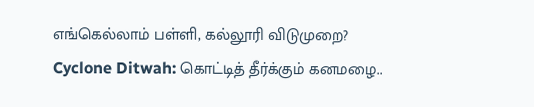எங்கெல்லாம் பள்ளி, கல்லூரி விடுமுறை?
Cyclone Ditwah: கொட்டித் தீர்க்கும் கனமழை..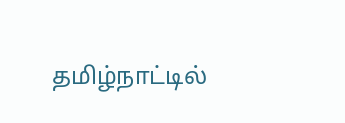தமிழ்நாட்டில்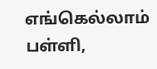எங்கெல்லாம் பள்ளி,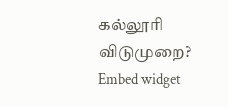கல்லூரி விடுமுறை?
Embed widget